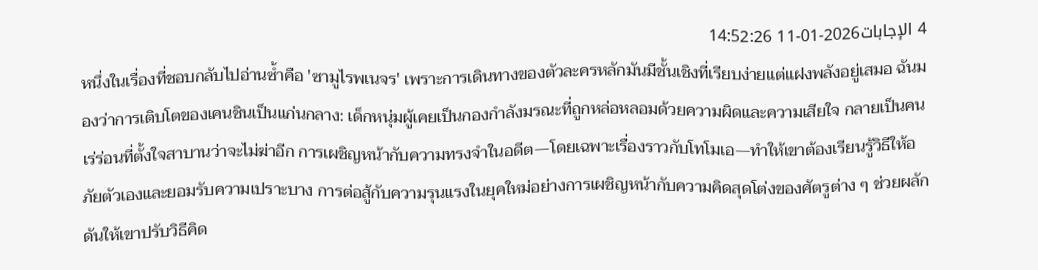4 الإجابات2026-01-11 14:52:26
หนึ่งในเรื่องที่ชอบกลับไปอ่านซ้ำคือ 'ซามูไรพเนจร' เพราะการเดินทางของตัวละครหลักมันมีชั้นเชิงที่เรียบง่ายแต่แฝงพลังอยู่เสมอ ฉันมองว่าการเติบโตของเคนชินเป็นแก่นกลาง: เด็กหนุ่มผู้เคยเป็นกองกำลังมรณะที่ถูกหล่อหลอมด้วยความผิดและความเสียใจ กลายเป็นคนเร่ร่อนที่ตั้งใจสาบานว่าจะไม่ฆ่าอีก การเผชิญหน้ากับความทรงจำในอดีต—โดยเฉพาะเรื่องราวกับโทโมเอ—ทำให้เขาต้องเรียนรู้วิธีให้อภัยตัวเองและยอมรับความเปราะบาง การต่อสู้กับความรุนแรงในยุคใหม่อย่างการเผชิญหน้ากับความคิดสุดโต่งของศัตรูต่าง ๆ ช่วยผลักดันให้เขาปรับวิธีคิด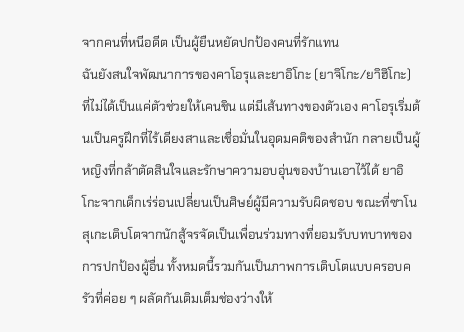จากคนที่หนีอดีต เป็นผู้ยืนหยัดปกป้องคนที่รักแทน
ฉันยังสนใจพัฒนาการของคาโอรุและยาอิโกะ (ยาจิโกะ/ยาิฮิโกะ) ที่ไม่ได้เป็นแค่ตัวช่วยให้เคนชิน แต่มีเส้นทางของตัวเอง คาโอรุเริ่มต้นเป็นครูฝึกที่ไร้เดียงสาและเชื่อมั่นในอุดมคติของสำนัก กลายเป็นผู้หญิงที่กล้าตัดสินใจและรักษาความอบอุ่นของบ้านเอาไว้ได้ ยาอิโกะจากเด็กเร่ร่อนเปลี่ยนเป็นศิษย์ผู้มีความรับผิดชอบ ขณะที่ซาโนสุเกะเติบโตจากนักสู้จรจัดเป็นเพื่อนร่วมทางที่ยอมรับบทบาทของการปกป้องผู้อื่น ทั้งหมดนี้รวมกันเป็นภาพการเติบโตแบบครอบครัวที่ค่อย ๆ ผลัดกันเติมเต็มช่องว่างให้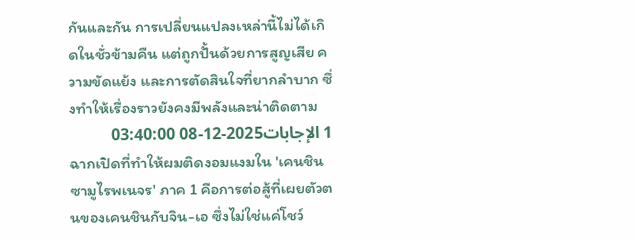กันและกัน การเปลี่ยนแปลงเหล่านี้ไม่ได้เกิดในชั่วข้ามคืน แต่ถูกปั้นด้วยการสูญเสีย ความขัดแย้ง และการตัดสินใจที่ยากลำบาก ซึ่งทำให้เรื่องราวยังคงมีพลังและน่าติดตาม
1 الإجابات2025-12-08 03:40:00
ฉากเปิดที่ทำให้ผมติดงอมแงมใน 'เคนชิน ซามูไรพเนจร' ภาค 1 คือการต่อสู้ที่เผยตัวตนของเคนชินกับจิน-เอ ซึ่งไม่ใช่แค่โชว์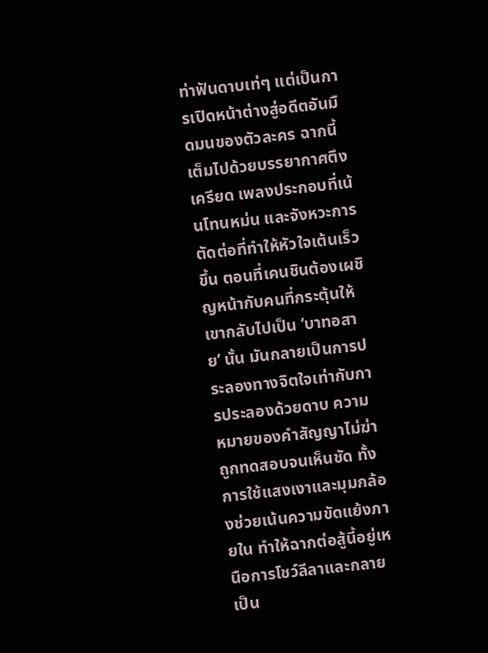ท่าฟันดาบเท่ๆ แต่เป็นการเปิดหน้าต่างสู่อดีตอันมืดมนของตัวละคร ฉากนี้เต็มไปด้วยบรรยากาศตึงเครียด เพลงประกอบที่เน้นโทนหม่น และจังหวะการตัดต่อที่ทำให้หัวใจเต้นเร็วขึ้น ตอนที่เคนชินต้องเผชิญหน้ากับคนที่กระตุ้นให้เขากลับไปเป็น ‘บาทอสาย’ นั้น มันกลายเป็นการประลองทางจิตใจเท่ากับการประลองด้วยดาบ ความหมายของคำสัญญาไม่ฆ่า ถูกทดสอบจนเห็นชัด ทั้งการใช้แสงเงาและมุมกล้องช่วยเน้นความขัดแย้งภายใน ทำให้ฉากต่อสู้นี้อยู่เหนือการโชว์ลีลาและกลายเป็น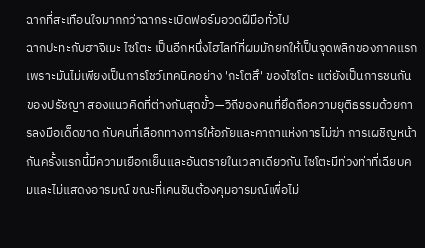ฉากที่สะเทือนใจมากกว่าฉากระเบิดฟอร์มอวดฝีมือทั่วไป
ฉากปะทะกับฮาจิเมะ ไซโตะ เป็นอีกหนึ่งไฮไลท์ที่ผมมักยกให้เป็นจุดพลิกของภาคแรก เพราะมันไม่เพียงเป็นการโชว์เทคนิคอย่าง 'กะโตสึ' ของไซโตะ แต่ยังเป็นการชนกันของปรัชญา สองแนวคิดที่ต่างกันสุดขั้ว—วิถีของคนที่ยึดถือความยุติธรรมด้วยการลงมือเด็ดขาด กับคนที่เลือกทางการให้อภัยและคาถาแห่งการไม่ฆ่า การเผชิญหน้ากันครั้งแรกนี้มีความเยือกเย็นและอันตรายในเวลาเดียวกัน ไซโตะมีท่วงท่าที่เฉียบคมและไม่แสดงอารมณ์ ขณะที่เคนชินต้องคุมอารมณ์เพื่อไม่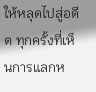ให้หลุดไปสู่อดีต ทุกครั้งที่เห็นการแลกห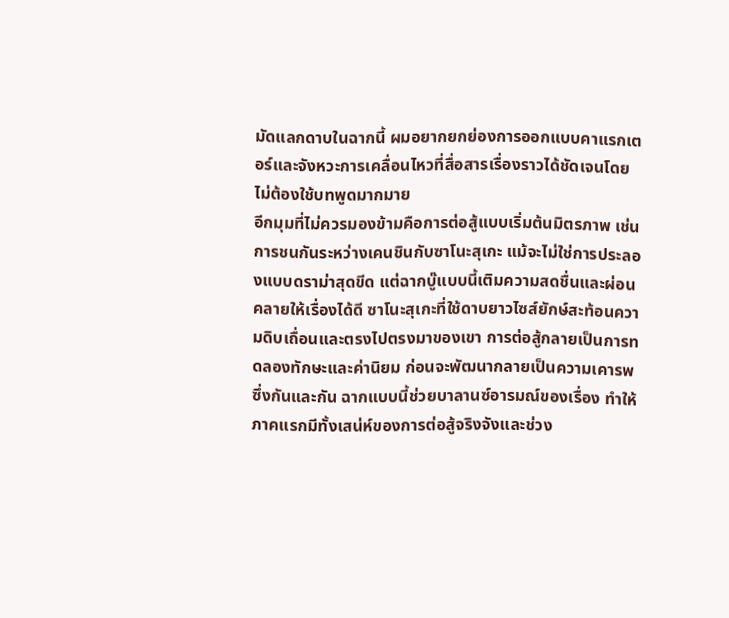มัดแลกดาบในฉากนี้ ผมอยากยกย่องการออกแบบคาแรกเตอร์และจังหวะการเคลื่อนไหวที่สื่อสารเรื่องราวได้ชัดเจนโดยไม่ต้องใช้บทพูดมากมาย
อีกมุมที่ไม่ควรมองข้ามคือการต่อสู้แบบเริ่มต้นมิตรภาพ เช่นการชนกันระหว่างเคนชินกับซาโนะสุเกะ แม้จะไม่ใช่การประลองแบบดราม่าสุดขีด แต่ฉากบู๊แบบนี้เติมความสดชื่นและผ่อนคลายให้เรื่องได้ดี ซาโนะสุเกะที่ใช้ดาบยาวไซส์ยักษ์สะท้อนความดิบเถื่อนและตรงไปตรงมาของเขา การต่อสู้กลายเป็นการทดลองทักษะและค่านิยม ก่อนจะพัฒนากลายเป็นความเคารพซึ่งกันและกัน ฉากแบบนี้ช่วยบาลานซ์อารมณ์ของเรื่อง ทำให้ภาคแรกมีทั้งเสน่ห์ของการต่อสู้จริงจังและช่วง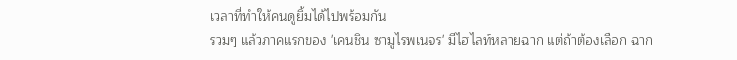เวลาที่ทำให้คนดูยิ้มได้ไปพร้อมกัน
รวมๆ แล้วภาคแรกของ 'เคนชิน ซามูไรพเนจร' มีไฮไลท์หลายฉาก แต่ถ้าต้องเลือก ฉาก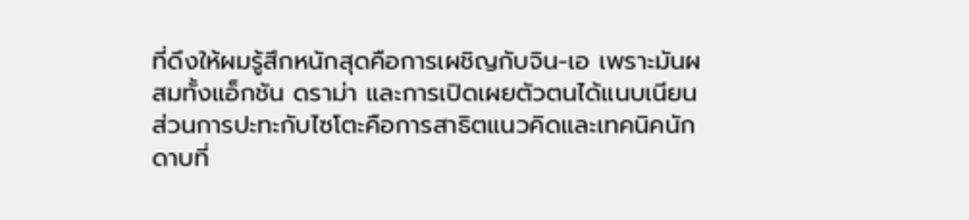ที่ดึงให้ผมรู้สึกหนักสุดคือการเผชิญกับจิน-เอ เพราะมันผสมทั้งแอ็กชัน ดราม่า และการเปิดเผยตัวตนได้แนบเนียน ส่วนการปะทะกับไซโตะคือการสาธิตแนวคิดและเทคนิคนักดาบที่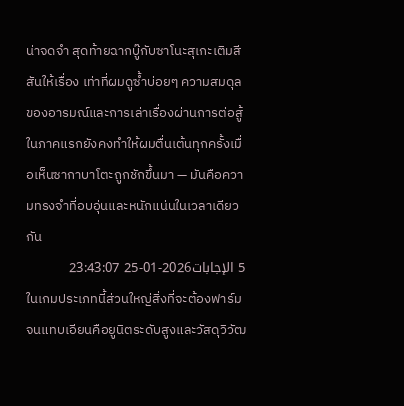น่าจดจำ สุดท้ายฉากบู๊กับซาโนะสุเกะเติมสีสันให้เรื่อง เท่าที่ผมดูซ้ำบ่อยๆ ความสมดุลของอารมณ์และการเล่าเรื่องผ่านการต่อสู้ในภาคแรกยังคงทำให้ผมตื่นเต้นทุกครั้งเมื่อเห็นซากาบาโตะถูกชักขึ้นมา — มันคือความทรงจำที่อบอุ่นและหนักแน่นในเวลาเดียวกัน
5 الإجابات2026-01-25 23:43:07
ในเกมประเภทนี้ส่วนใหญ่สิ่งที่จะต้องฟาร์มจนแทบเอียนคือยูนิตระดับสูงและวัสดุวิวัฒ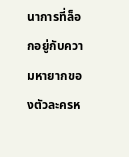นาการที่ล็อกอยู่กับความหายากของตัวละครห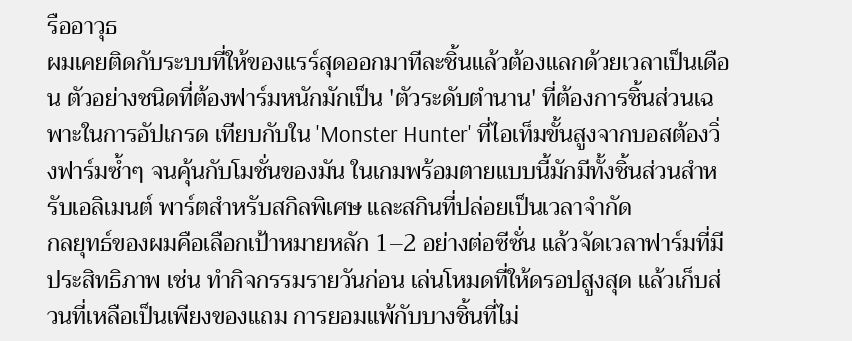รืออาวุธ
ผมเคยติดกับระบบที่ให้ของแรร์สุดออกมาทีละชิ้นแล้วต้องแลกด้วยเวลาเป็นเดือน ตัวอย่างชนิดที่ต้องฟาร์มหนักมักเป็น 'ตัวระดับตำนาน' ที่ต้องการชิ้นส่วนเฉพาะในการอัปเกรด เทียบกับใน 'Monster Hunter' ที่ไอเท็มขั้นสูงจากบอสต้องวิ่งฟาร์มซ้ำๆ จนคุ้นกับโมชั่นของมัน ในเกมพร้อมตายแบบนี้มักมีทั้งชิ้นส่วนสำหรับเอลิเมนต์ พาร์ตสำหรับสกิลพิเศษ และสกินที่ปล่อยเป็นเวลาจำกัด
กลยุทธ์ของผมคือเลือกเป้าหมายหลัก 1–2 อย่างต่อซีซั่น แล้วจัดเวลาฟาร์มที่มีประสิทธิภาพ เช่น ทำกิจกรรมรายวันก่อน เล่นโหมดที่ให้ดรอปสูงสุด แล้วเก็บส่วนที่เหลือเป็นเพียงของแถม การยอมแพ้กับบางชิ้นที่ไม่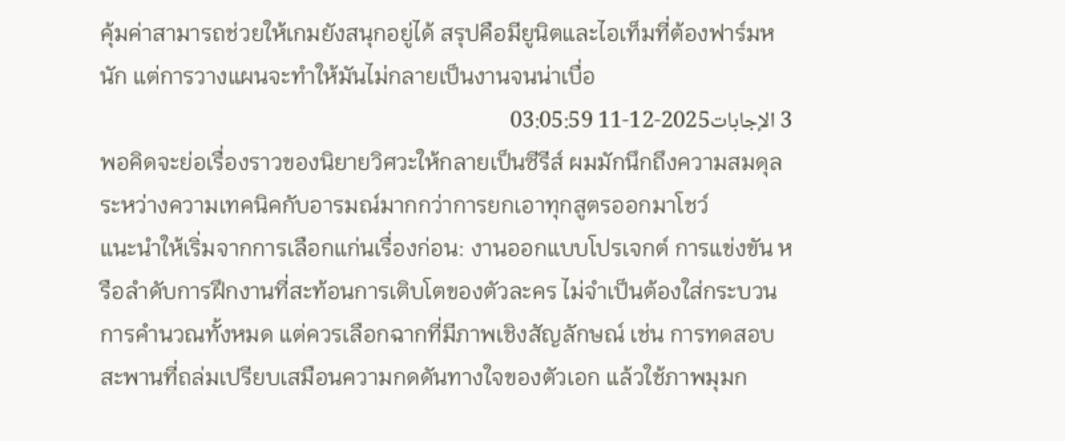คุ้มค่าสามารถช่วยให้เกมยังสนุกอยู่ได้ สรุปคือมียูนิตและไอเท็มที่ต้องฟาร์มหนัก แต่การวางแผนจะทำให้มันไม่กลายเป็นงานจนน่าเบื่อ
3 الإجابات2025-12-11 03:05:59
พอคิดจะย่อเรื่องราวของนิยายวิศวะให้กลายเป็นซีรีส์ ผมมักนึกถึงความสมดุลระหว่างความเทคนิคกับอารมณ์มากกว่าการยกเอาทุกสูตรออกมาโชว์
แนะนำให้เริ่มจากการเลือกแก่นเรื่องก่อน: งานออกแบบโปรเจกต์ การแข่งขัน หรือลำดับการฝึกงานที่สะท้อนการเติบโตของตัวละคร ไม่จำเป็นต้องใส่กระบวนการคำนวณทั้งหมด แต่ควรเลือกฉากที่มีภาพเชิงสัญลักษณ์ เช่น การทดสอบสะพานที่ถล่มเปรียบเสมือนความกดดันทางใจของตัวเอก แล้วใช้ภาพมุมก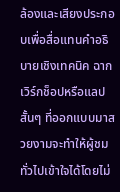ล้องและเสียงประกอบเพื่อสื่อแทนคำอธิบายเชิงเทคนิค ฉากเวิร์กช็อปหรือแลปสั้นๆ ที่ออกแบบมาสวยงามจะทำให้ผู้ชมทั่วไปเข้าใจได้โดยไม่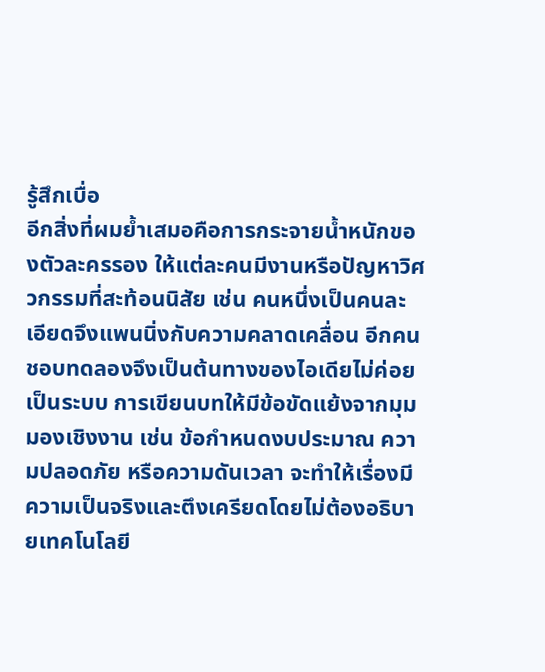รู้สึกเบื่อ
อีกสิ่งที่ผมย้ำเสมอคือการกระจายน้ำหนักของตัวละครรอง ให้แต่ละคนมีงานหรือปัญหาวิศวกรรมที่สะท้อนนิสัย เช่น คนหนึ่งเป็นคนละเอียดจึงแพนนิ่งกับความคลาดเคลื่อน อีกคนชอบทดลองจึงเป็นต้นทางของไอเดียไม่ค่อยเป็นระบบ การเขียนบทให้มีข้อขัดแย้งจากมุมมองเชิงงาน เช่น ข้อกำหนดงบประมาณ ความปลอดภัย หรือความดันเวลา จะทำให้เรื่องมีความเป็นจริงและตึงเครียดโดยไม่ต้องอธิบายเทคโนโลยี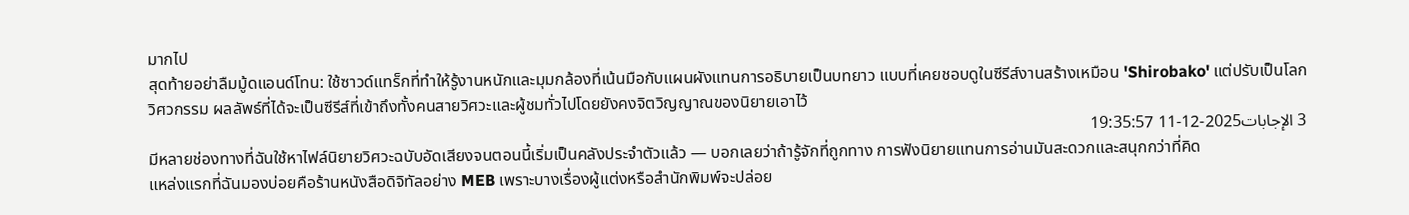มากไป
สุดท้ายอย่าลืมมู้ดแอนด์โทน: ใช้ซาวด์แทร็กที่ทำให้รู้งานหนักและมุมกล้องที่เน้นมือกับแผนผังแทนการอธิบายเป็นบทยาว แบบที่เคยชอบดูในซีรีส์งานสร้างเหมือน 'Shirobako' แต่ปรับเป็นโลกวิศวกรรม ผลลัพธ์ที่ได้จะเป็นซีรีส์ที่เข้าถึงทั้งคนสายวิศวะและผู้ชมทั่วไปโดยยังคงจิตวิญญาณของนิยายเอาไว้
3 الإجابات2025-12-11 19:35:57
มีหลายช่องทางที่ฉันใช้หาไฟล์นิยายวิศวะฉบับอัดเสียงจนตอนนี้เริ่มเป็นคลังประจำตัวแล้ว — บอกเลยว่าถ้ารู้จักที่ถูกทาง การฟังนิยายแทนการอ่านมันสะดวกและสนุกกว่าที่คิด
แหล่งแรกที่ฉันมองบ่อยคือร้านหนังสือดิจิทัลอย่าง MEB เพราะบางเรื่องผู้แต่งหรือสำนักพิมพ์จะปล่อย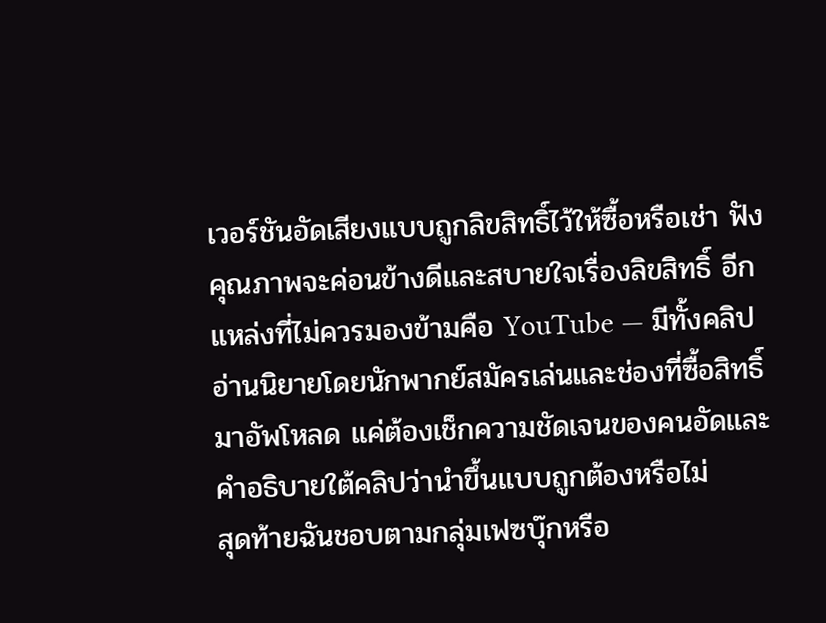เวอร์ชันอัดเสียงแบบถูกลิขสิทธิ์ไว้ให้ซื้อหรือเช่า ฟังคุณภาพจะค่อนข้างดีและสบายใจเรื่องลิขสิทธิ์ อีกแหล่งที่ไม่ควรมองข้ามคือ YouTube — มีทั้งคลิปอ่านนิยายโดยนักพากย์สมัครเล่นและช่องที่ซื้อสิทธิ์มาอัพโหลด แค่ต้องเช็กความชัดเจนของคนอัดและคำอธิบายใต้คลิปว่านำขึ้นแบบถูกต้องหรือไม่
สุดท้ายฉันชอบตามกลุ่มเฟซบุ๊กหรือ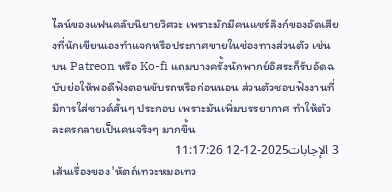ไลน์ของแฟนคลับนิยายวิศวะ เพราะมักมีคนแชร์ลิงก์ของอัดเสียงที่นักเขียนเองทำแจกหรือประกาศขายในช่องทางส่วนตัว เช่น บน Patreon หรือ Ko-fi แถมบางครั้งนักพากย์อิสระก็รับอัดฉบับย่อให้พอดีฟังตอนขับรถหรือก่อนนอน ส่วนตัวชอบฟังงานที่มีการใส่ซาวด์สั้นๆ ประกอบ เพราะมันเพิ่มบรรยากาศ ทำให้ตัวละครกลายเป็นคนจริงๆ มากขึ้น
3 الإجابات2025-12-12 11:17:26
เส้นเรื่องของ 'หัตถ์เทวะหมอเทว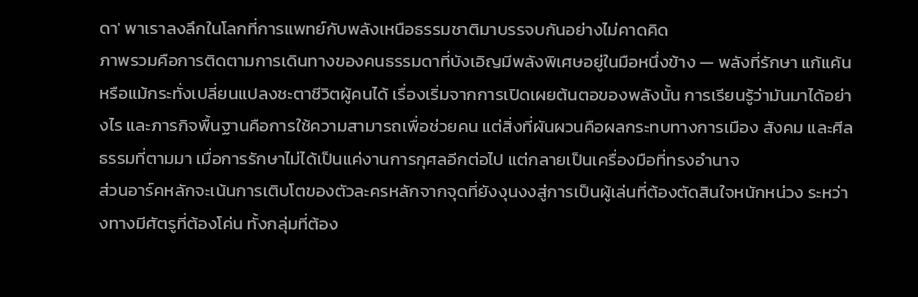ดา' พาเราลงลึกในโลกที่การแพทย์กับพลังเหนือธรรมชาติมาบรรจบกันอย่างไม่คาดคิด
ภาพรวมคือการติดตามการเดินทางของคนธรรมดาที่บังเอิญมีพลังพิเศษอยู่ในมือหนึ่งข้าง — พลังที่รักษา แก้แค้น หรือแม้กระทั่งเปลี่ยนแปลงชะตาชีวิตผู้คนได้ เรื่องเริ่มจากการเปิดเผยต้นตอของพลังนั้น การเรียนรู้ว่ามันมาได้อย่างไร และภารกิจพื้นฐานคือการใช้ความสามารถเพื่อช่วยคน แต่สิ่งที่ผันผวนคือผลกระทบทางการเมือง สังคม และศีลธรรมที่ตามมา เมื่อการรักษาไม่ได้เป็นแค่งานการกุศลอีกต่อไป แต่กลายเป็นเครื่องมือที่ทรงอำนาจ
ส่วนอาร์คหลักจะเน้นการเติบโตของตัวละครหลักจากจุดที่ยังงุนงงสู่การเป็นผู้เล่นที่ต้องตัดสินใจหนักหน่วง ระหว่างทางมีศัตรูที่ต้องโค่น ทั้งกลุ่มที่ต้อง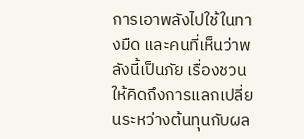การเอาพลังไปใช้ในทางมืด และคนที่เห็นว่าพลังนี้เป็นภัย เรื่องชวนให้คิดถึงการแลกเปลี่ยนระหว่างต้นทุนกับผล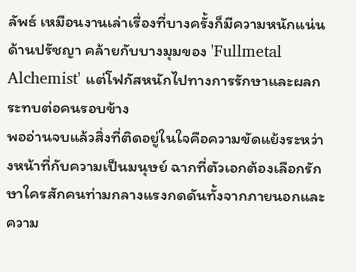ลัพธ์ เหมือนงานเล่าเรื่องที่บางครั้งก็มีความหนักแน่นด้านปรัชญา คล้ายกับบางมุมของ 'Fullmetal Alchemist' แต่โฟกัสหนักไปทางการรักษาและผลกระทบต่อคนรอบข้าง
พออ่านจบแล้วสิ่งที่ติดอยู่ในใจคือความขัดแย้งระหว่างหน้าที่กับความเป็นมนุษย์ ฉากที่ตัวเอกต้องเลือกรักษาใครสักคนท่ามกลางแรงกดดันทั้งจากภายนอกและความ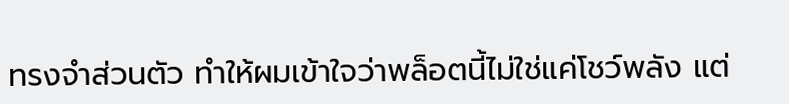ทรงจำส่วนตัว ทำให้ผมเข้าใจว่าพล็อตนี้ไม่ใช่แค่โชว์พลัง แต่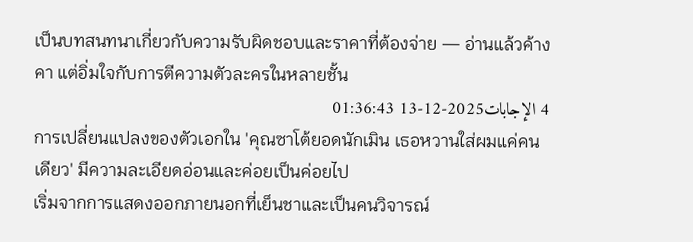เป็นบทสนทนาเกี่ยวกับความรับผิดชอบและราคาที่ต้องจ่าย — อ่านแล้วค้างคา แต่อิ่มใจกับการตีความตัวละครในหลายชั้น
4 الإجابات2025-12-13 01:36:43
การเปลี่ยนแปลงของตัวเอกใน 'คุณซาโต้ยอดนักเมิน เธอหวานใส่ผมแค่คนเดียว' มีความละเอียดอ่อนและค่อยเป็นค่อยไป
เริ่มจากการแสดงออกภายนอกที่เย็นชาและเป็นคนวิจารณ์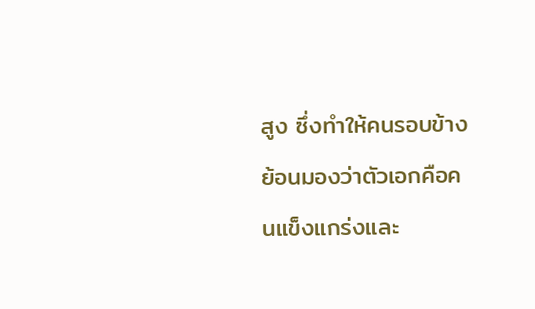สูง ซึ่งทำให้คนรอบข้างย้อนมองว่าตัวเอกคือคนแข็งแกร่งและ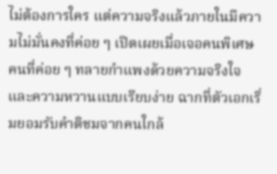ไม่ต้องการใคร แต่ความจริงแล้วภายในมีความไม่มั่นคงที่ค่อย ๆ เปิดเผยเมื่อเจอคนพิเศษ คนที่ค่อย ๆ ทลายกำแพงด้วยความจริงใจและความหวานแบบเรียบง่าย ฉากที่ตัวเอกเริ่มยอมรับคำติชมจากคนใกล้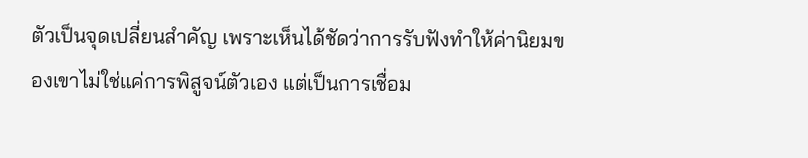ตัวเป็นจุดเปลี่ยนสำคัญ เพราะเห็นได้ชัดว่าการรับฟังทำให้ค่านิยมของเขาไม่ใช่แค่การพิสูจน์ตัวเอง แต่เป็นการเชื่อม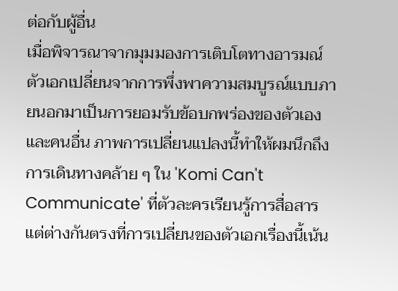ต่อกับผู้อื่น
เมื่อพิจารณาจากมุมมองการเติบโตทางอารมณ์ ตัวเอกเปลี่ยนจากการพึ่งพาความสมบูรณ์แบบภายนอกมาเป็นการยอมรับข้อบกพร่องของตัวเองและคนอื่น ภาพการเปลี่ยนแปลงนี้ทำให้ผมนึกถึงการเดินทางคล้าย ๆ ใน 'Komi Can't Communicate' ที่ตัวละครเรียนรู้การสื่อสาร แต่ต่างกันตรงที่การเปลี่ยนของตัวเอกเรื่องนี้เน้น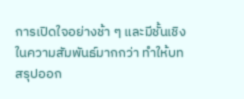การเปิดใจอย่างช้า ๆ และมีชั้นเชิงในความสัมพันธ์มากกว่า ทำให้บทสรุปออก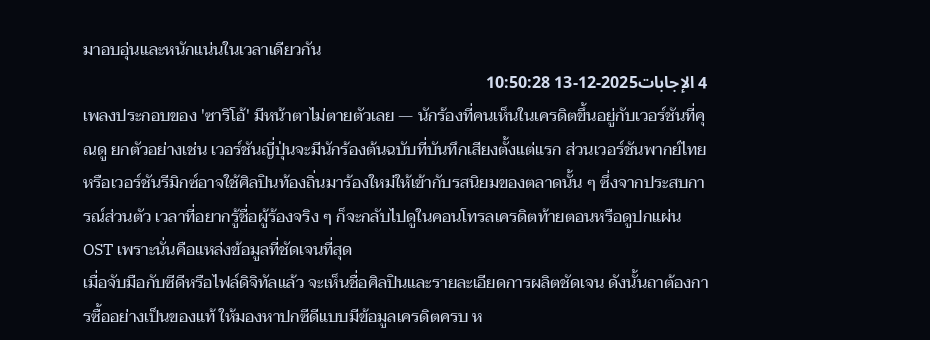มาอบอุ่นและหนักแน่นในเวลาเดียวกัน
4 الإجابات2025-12-13 10:50:28
เพลงประกอบของ 'ซาริโอ้' มีหน้าตาไม่ตายตัวเลย — นักร้องที่คนเห็นในเครดิตขึ้นอยู่กับเวอร์ชันที่คุณดู ยกตัวอย่างเช่น เวอร์ชันญี่ปุ่นจะมีนักร้องต้นฉบับที่บันทึกเสียงตั้งแต่แรก ส่วนเวอร์ชันพากย์ไทยหรือเวอร์ชันรีมิกซ์อาจใช้ศิลปินท้องถิ่นมาร้องใหม่ให้เข้ากับรสนิยมของตลาดนั้น ๆ ซึ่งจากประสบการณ์ส่วนตัว เวลาที่อยากรู้ชื่อผู้ร้องจริง ๆ ก็จะกลับไปดูในคอนโทรลเครดิตท้ายตอนหรือดูปกแผ่น OST เพราะนั่นคือแหล่งข้อมูลที่ชัดเจนที่สุด
เมื่อจับมือกับซีดีหรือไฟล์ดิจิทัลแล้ว จะเห็นชื่อศิลปินและรายละเอียดการผลิตชัดเจน ดังนั้นถาต้องการซื้ออย่างเป็นของแท้ ให้มองหาปกซีดีแบบมีข้อมูลเครดิตครบ ห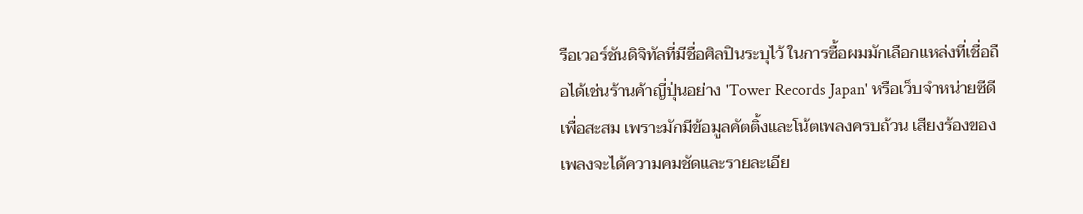รือเวอร์ชันดิจิทัลที่มีชื่อศิลปินระบุไว้ ในการซื้อผมมักเลือกแหล่งที่เชื่อถือได้เช่นร้านค้าญี่ปุ่นอย่าง 'Tower Records Japan' หรือเว็บจำหน่ายซีดีเพื่อสะสม เพราะมักมีข้อมูลคัตติ้งและโน้ตเพลงครบถ้วน เสียงร้องของเพลงจะได้ความคมชัดและรายละเอีย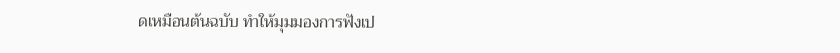ดเหมือนต้นฉบับ ทำให้มุมมองการฟังเป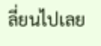ลี่ยนไปเลย